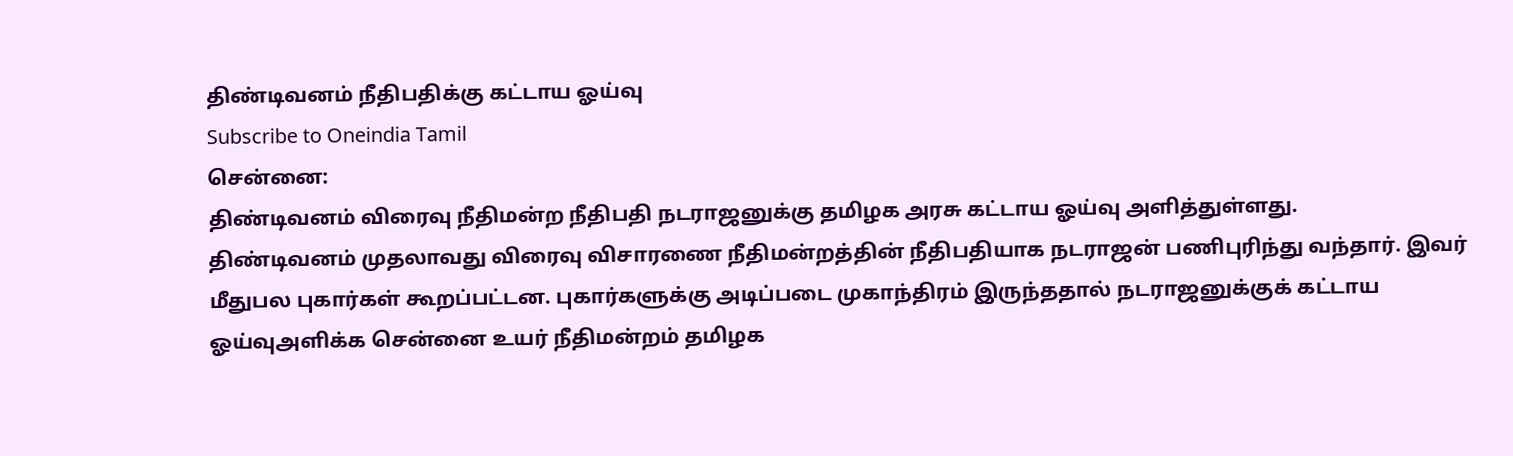திண்டிவனம் நீதிபதிக்கு கட்டாய ஓய்வு
Subscribe to Oneindia Tamil
சென்னை:
திண்டிவனம் விரைவு நீதிமன்ற நீதிபதி நடராஜனுக்கு தமிழக அரசு கட்டாய ஓய்வு அளித்துள்ளது.
திண்டிவனம் முதலாவது விரைவு விசாரணை நீதிமன்றத்தின் நீதிபதியாக நடராஜன் பணிபுரிந்து வந்தார். இவர் மீதுபல புகார்கள் கூறப்பட்டன. புகார்களுக்கு அடிப்படை முகாந்திரம் இருந்ததால் நடராஜனுக்குக் கட்டாய ஓய்வுஅளிக்க சென்னை உயர் நீதிமன்றம் தமிழக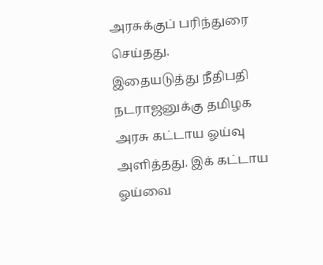அரசுக்குப் பரிந்துரை செய்தது.
இதையடுத்து நீதிபதி நடராஜனுக்கு தமிழக அரசு கட்டாய ஓய்வு அளித்தது. இக் கட்டாய ஓய்வை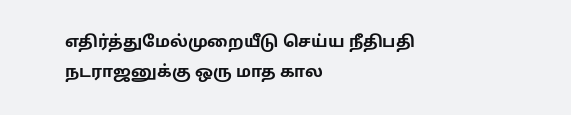எதிர்த்துமேல்முறையீடு செய்ய நீதிபதி நடராஜனுக்கு ஒரு மாத கால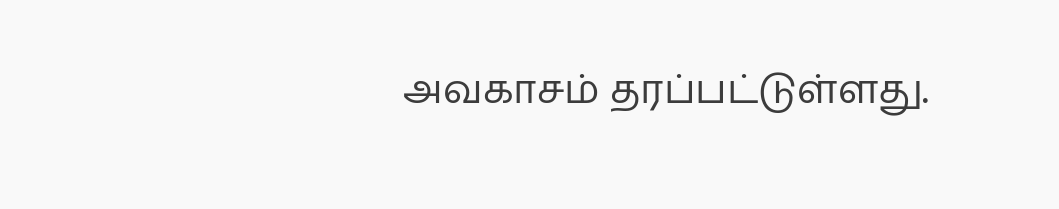அவகாசம் தரப்பட்டுள்ளது.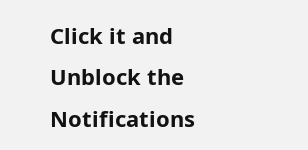Click it and Unblock the Notifications